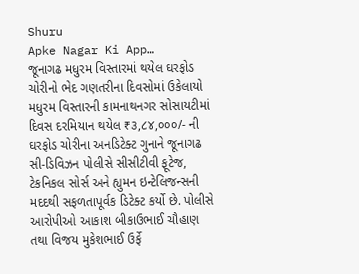Shuru
Apke Nagar Ki App…
જૂનાગઢ મધુરમ વિસ્તારમાં થયેલ ઘરફોડ ચોરીનો ભેદ ગણતરીના દિવસોમાં ઉકેલાયો મધુરમ વિસ્તારની કામનાથનગર સોસાયટીમાં દિવસ દરમિયાન થયેલ ₹૩,૮૪,૦૦૦/- ની ઘરફોડ ચોરીના અનડિટેક્ટ ગુનાને જૂનાગઢ સી-ડિવિઝન પોલીસે સીસીટીવી ફૂટેજ, ટેકનિકલ સોર્સ અને હ્યુમન ઇન્ટેલિજન્સની મદદથી સફળતાપૂર્વક ડિટેક્ટ કર્યો છે. પોલીસે આરોપીઓ આકાશ બીકાઉભાઈ ચૌહાણ તથા વિજય મુકેશભાઈ ઉર્ફે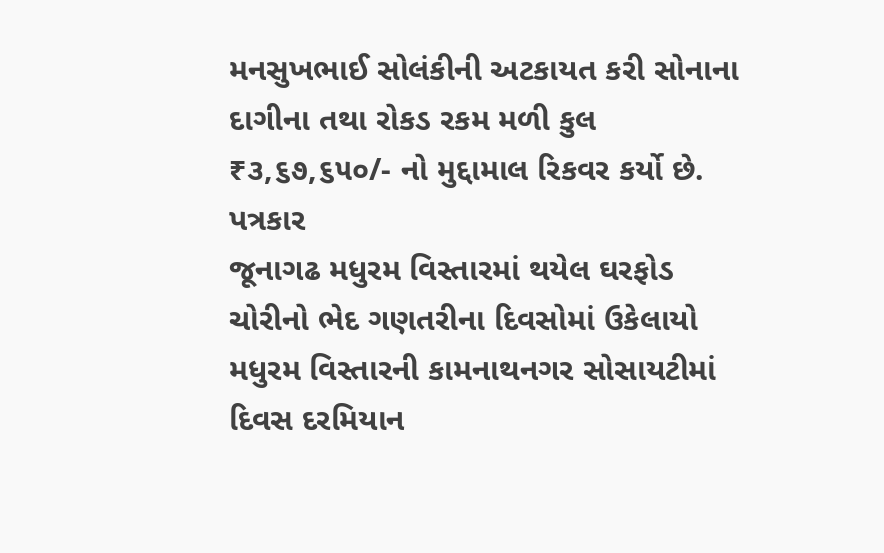મનસુખભાઈ સોલંકીની અટકાયત કરી સોનાના દાગીના તથા રોકડ રકમ મળી કુલ ₹૩,૬૭,૬૫૦/- નો મુદ્દામાલ રિકવર કર્યો છે.
પત્રકાર
જૂનાગઢ મધુરમ વિસ્તારમાં થયેલ ઘરફોડ ચોરીનો ભેદ ગણતરીના દિવસોમાં ઉકેલાયો મધુરમ વિસ્તારની કામનાથનગર સોસાયટીમાં દિવસ દરમિયાન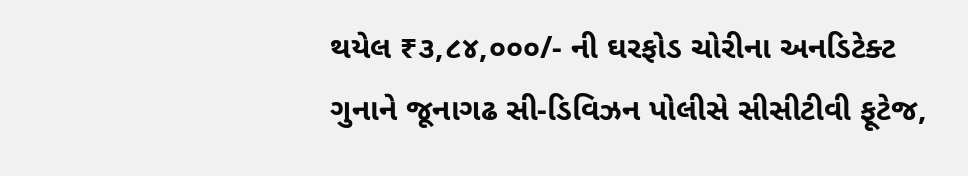થયેલ ₹૩,૮૪,૦૦૦/- ની ઘરફોડ ચોરીના અનડિટેક્ટ ગુનાને જૂનાગઢ સી-ડિવિઝન પોલીસે સીસીટીવી ફૂટેજ,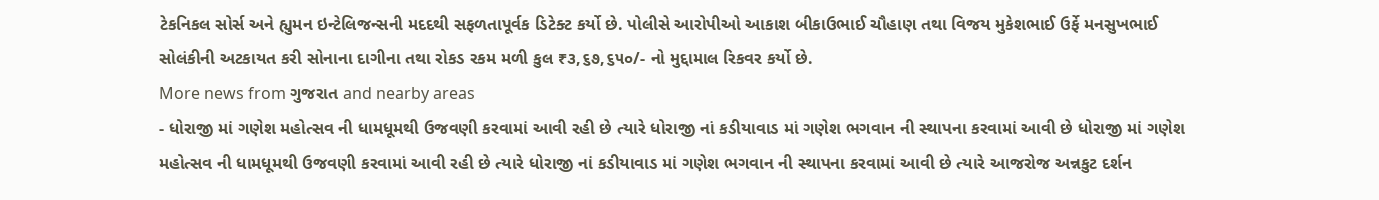ટેકનિકલ સોર્સ અને હ્યુમન ઇન્ટેલિજન્સની મદદથી સફળતાપૂર્વક ડિટેક્ટ કર્યો છે. પોલીસે આરોપીઓ આકાશ બીકાઉભાઈ ચૌહાણ તથા વિજય મુકેશભાઈ ઉર્ફે મનસુખભાઈ સોલંકીની અટકાયત કરી સોનાના દાગીના તથા રોકડ રકમ મળી કુલ ₹૩,૬૭,૬૫૦/- નો મુદ્દામાલ રિકવર કર્યો છે.
More news from ગુજરાત and nearby areas
- ધોરાજી માં ગણેશ મહોત્સવ ની ધામધૂમથી ઉજવણી કરવામાં આવી રહી છે ત્યારે ધોરાજી નાં કડીયાવાડ માં ગણેશ ભગવાન ની સ્થાપના કરવામાં આવી છે ધોરાજી માં ગણેશ મહોત્સવ ની ધામધૂમથી ઉજવણી કરવામાં આવી રહી છે ત્યારે ધોરાજી નાં કડીયાવાડ માં ગણેશ ભગવાન ની સ્થાપના કરવામાં આવી છે ત્યારે આજરોજ અન્નકુટ દર્શન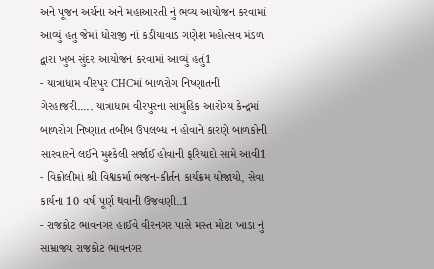અને પૂજન અર્ચના અને મહાઆરતી નું ભવ્ય આયોજન કરવામાં આવ્યું હતુ જેમાં ધોરાજી નાં કડીયાવાડ ગણેશ મહોત્સવ મંડળ દ્વારા ખુબ સુંદર આયોજન કરવામાં આવ્યું હતું1
- યાત્રાધામ વીરપુર CHCમાં બાળરોગ નિષ્ણાતની ગેરહાજરી..... યાત્રાધામ વીરપુરના સામુહિક આરોગ્ય કેન્દ્રમાં બાળરોગ નિષ્ણાત તબીબ ઉપલબ્ધ ન હોવાને કારણે બાળકોની સારવારને લઈને મુશ્કેલી સર્જાઈ હોવાની ફરિયાદો સામે આવી1
- વિક્રોલીમાં શ્રી વિશ્વકર્મા ભજન-કીર્તન કાર્યક્રમ યોજાયો, સેવા કાર્યના 10 વર્ષ પૂર્ણ થવાની ઉજવણી..1
- રાજકોટ ભાવનગર હાઈવે વીરનગર પાસે મસ્ત મોટા ખાડા નું સામ્રાજ્ય રાજકોટ ભાવનગર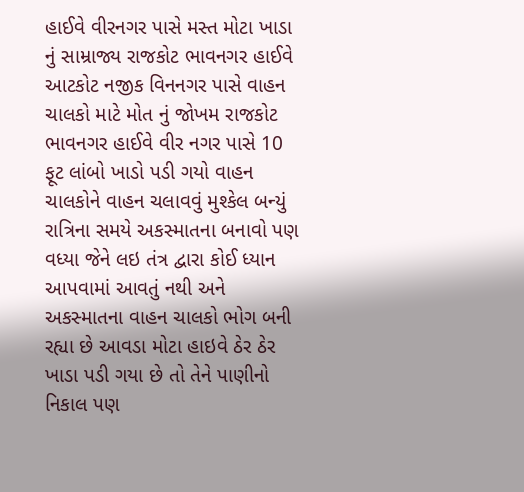હાઈવે વીરનગર પાસે મસ્ત મોટા ખાડા નું સામ્રાજ્ય રાજકોટ ભાવનગર હાઈવે આટકોટ નજીક વિનનગર પાસે વાહન ચાલકો માટે મોત નું જોખમ રાજકોટ ભાવનગર હાઈવે વીર નગર પાસે 10 ફૂટ લાંબો ખાડો પડી ગયો વાહન ચાલકોને વાહન ચલાવવું મુશ્કેલ બન્યું રાત્રિના સમયે અકસ્માતના બનાવો પણ વધ્યા જેને લઇ તંત્ર દ્વારા કોઈ ધ્યાન આપવામાં આવતું નથી અને અકસ્માતના વાહન ચાલકો ભોગ બની રહ્યા છે આવડા મોટા હાઇવે ઠેર ઠેર ખાડા પડી ગયા છે તો તેને પાણીનો નિકાલ પણ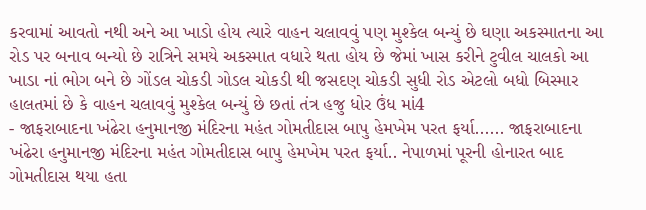કરવામાં આવતો નથી અને આ ખાડો હોય ત્યારે વાહન ચલાવવું પણ મુશ્કેલ બન્યું છે ઘણા અકસ્માતના આ રોડ પર બનાવ બન્યો છે રાત્રિને સમયે અકસ્માત વધારે થતા હોય છે જેમાં ખાસ કરીને ટુવીલ ચાલકો આ ખાડા નાં ભોગ બને છે ગોંડલ ચોકડી ગોડલ ચોકડી થી જસદણ ચોકડી સુધી રોડ એટલો બધો બિસ્માર હાલતમાં છે કે વાહન ચલાવવું મુશ્કેલ બન્યું છે છતાં તંત્ર હજુ ધોર ઉંધ માં4
- જાફરાબાદના ખંઢેરા હનુમાનજી મંદિરના મહંત ગોમતીદાસ બાપુ હેમખેમ પરત ફર્યા...... જાફરાબાદના ખંઢેરા હનુમાનજી મંદિરના મહંત ગોમતીદાસ બાપુ હેમખેમ પરત ફર્યા.. નેપાળમાં પૂરની હોનારત બાદ ગોમતીદાસ થયા હતા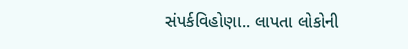સંપર્કવિહોણા.. લાપતા લોકોની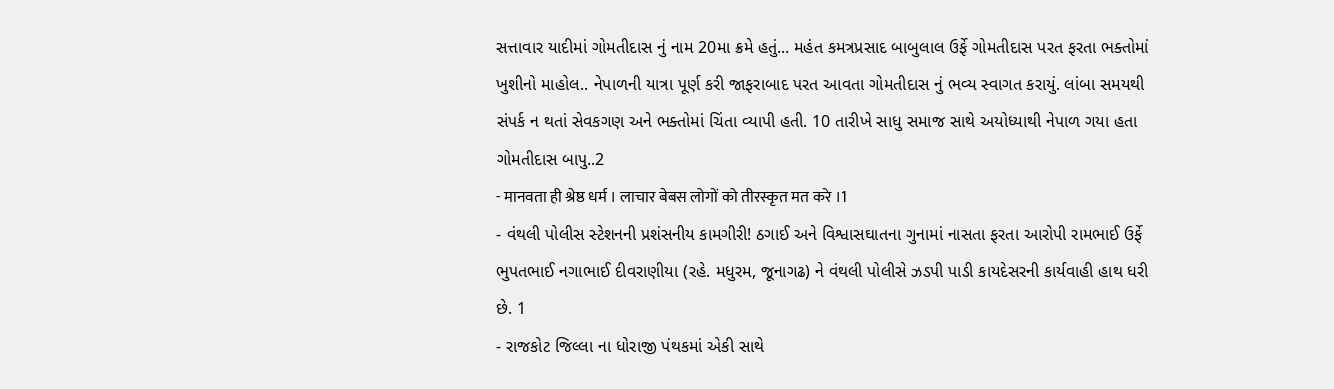સત્તાવાર યાદીમાં ગોમતીદાસ નું નામ 20મા ક્રમે હતું... મહંત કમત્રપ્રસાદ બાબુલાલ ઉર્ફે ગોમતીદાસ પરત ફરતા ભક્તોમાં ખુશીનો માહોલ.. નેપાળની યાત્રા પૂર્ણ કરી જાફરાબાદ પરત આવતા ગોમતીદાસ નું ભવ્ય સ્વાગત કરાયું. લાંબા સમયથી સંપર્ક ન થતાં સેવકગણ અને ભક્તોમાં ચિંતા વ્યાપી હતી. 10 તારીખે સાધુ સમાજ સાથે અયોધ્યાથી નેપાળ ગયા હતા ગોમતીદાસ બાપુ..2
- मानवता ही श्रेष्ठ धर्म । लाचार बेबस लोगों को तीरस्कृत मत करे ।1
- વંથલી પોલીસ સ્ટેશનની પ્રશંસનીય કામગીરી! ઠગાઈ અને વિશ્વાસઘાતના ગુનામાં નાસતા ફરતા આરોપી રામભાઈ ઉર્ફે ભુપતભાઈ નગાભાઈ દીવરાણીયા (રહે. મધુરમ, જૂનાગઢ) ને વંથલી પોલીસે ઝડપી પાડી કાયદેસરની કાર્યવાહી હાથ ધરી છે. 1
- રાજકોટ જિલ્લા ના ધોરાજી પંથકમાં એકી સાથે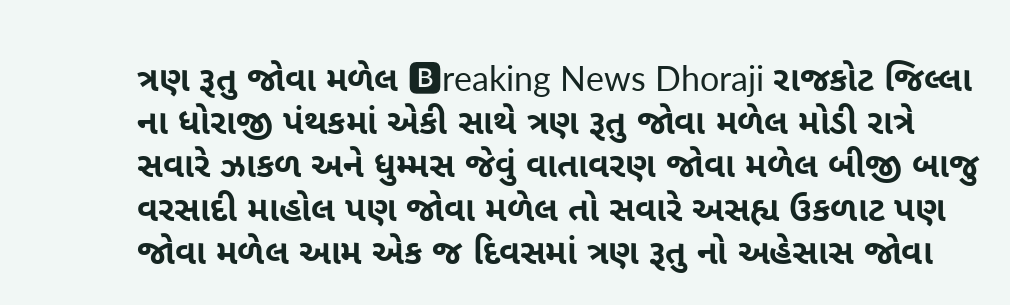ત્રણ રૂતુ જોવા મળેલ 🅱reaking News Dhoraji રાજકોટ જિલ્લા ના ધોરાજી પંથકમાં એકી સાથે ત્રણ રૂતુ જોવા મળેલ મોડી રાત્રે સવારે ઝાકળ અને ધુમ્મસ જેવું વાતાવરણ જોવા મળેલ બીજી બાજુ વરસાદી માહોલ પણ જોવા મળેલ તો સવારે અસહ્ય ઉકળાટ પણ જોવા મળેલ આમ એક જ દિવસમાં ત્રણ રૂતુ નો અહેસાસ જોવા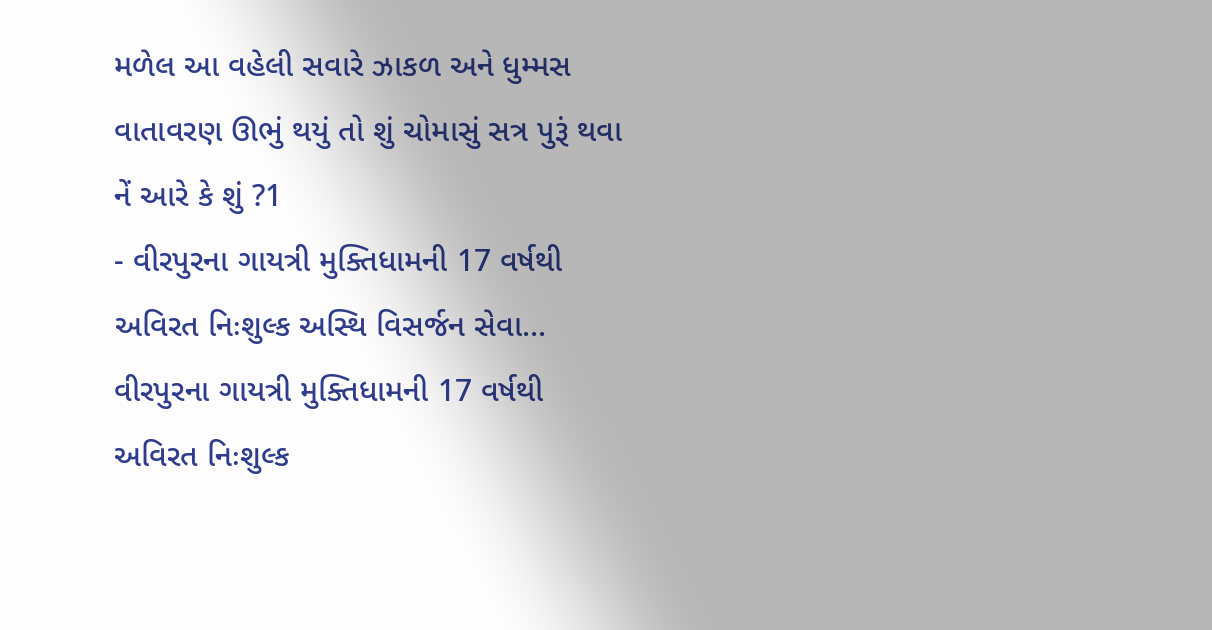મળેલ આ વહેલી સવારે ઝાકળ અને ધુમ્મસ વાતાવરણ ઊભું થયું તો શું ચોમાસું સત્ર પુરૂં થવા નેં આરે કે શું ?1
- વીરપુરના ગાયત્રી મુક્તિધામની 17 વર્ષથી અવિરત નિઃશુલ્ક અસ્થિ વિસર્જન સેવા... વીરપુરના ગાયત્રી મુક્તિધામની 17 વર્ષથી અવિરત નિઃશુલ્ક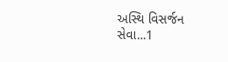અસ્થિ વિસર્જન સેવા...1